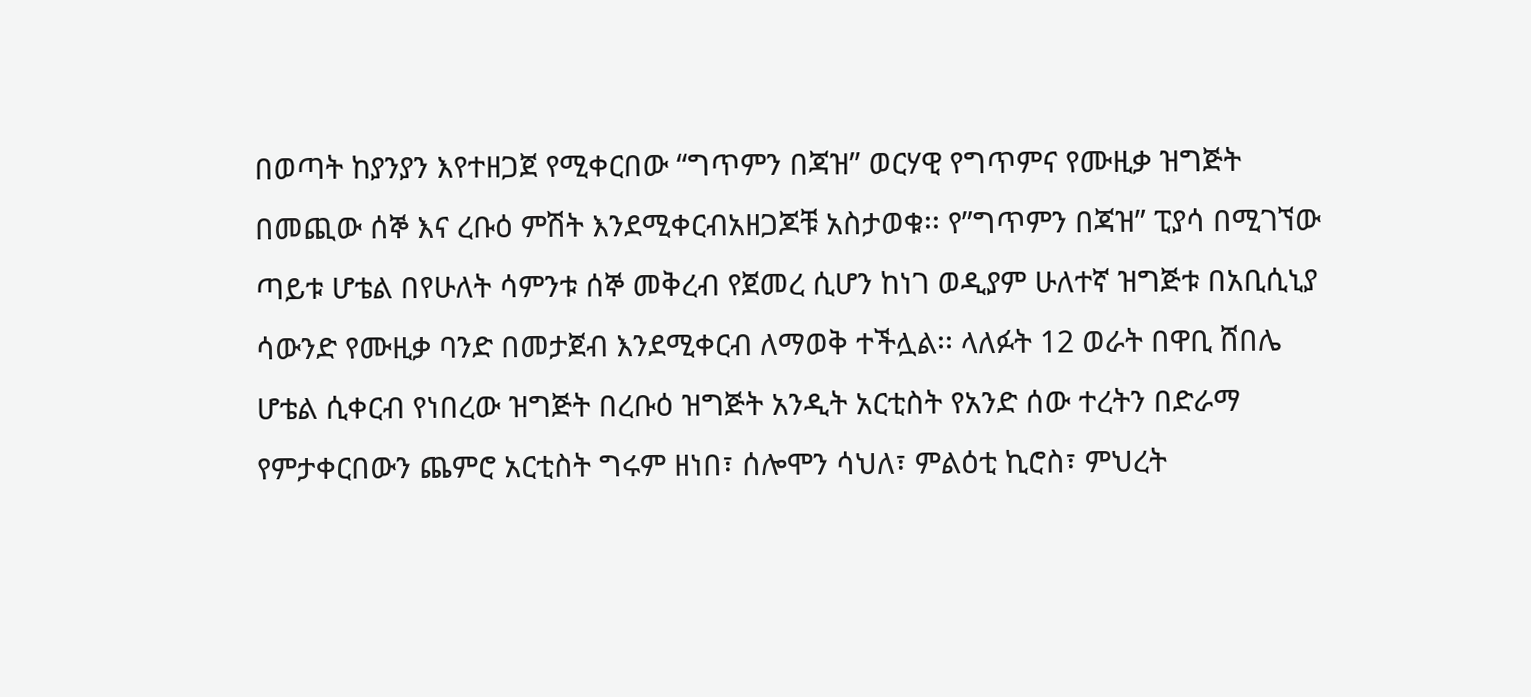በወጣት ከያንያን እየተዘጋጀ የሚቀርበው “ግጥምን በጃዝ” ወርሃዊ የግጥምና የሙዚቃ ዝግጅት በመጪው ሰኞ እና ረቡዕ ምሽት እንደሚቀርብአዘጋጆቹ አስታወቁ፡፡ የ”ግጥምን በጃዝ” ፒያሳ በሚገኘው ጣይቱ ሆቴል በየሁለት ሳምንቱ ሰኞ መቅረብ የጀመረ ሲሆን ከነገ ወዲያም ሁለተኛ ዝግጅቱ በአቢሲኒያ ሳውንድ የሙዚቃ ባንድ በመታጀብ እንደሚቀርብ ለማወቅ ተችሏል፡፡ ላለፉት 12 ወራት በዋቢ ሸበሌ ሆቴል ሲቀርብ የነበረው ዝግጅት በረቡዕ ዝግጅት አንዲት አርቲስት የአንድ ሰው ተረትን በድራማ የምታቀርበውን ጨምሮ አርቲስት ግሩም ዘነበ፣ ሰሎሞን ሳህለ፣ ምልዕቲ ኪሮስ፣ ምህረት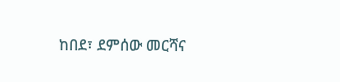ከበደ፣ ደምሰው መርሻና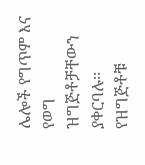ሌሎች የግጥም እና የወግ ዝግጅቶቻቸውን ያቀርባሉ፡፡ የዝግጅቶቹ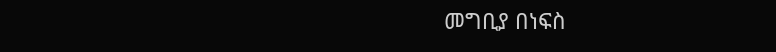መግቢያ በነፍስ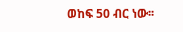ወከፍ 50 ብር ነው፡፡